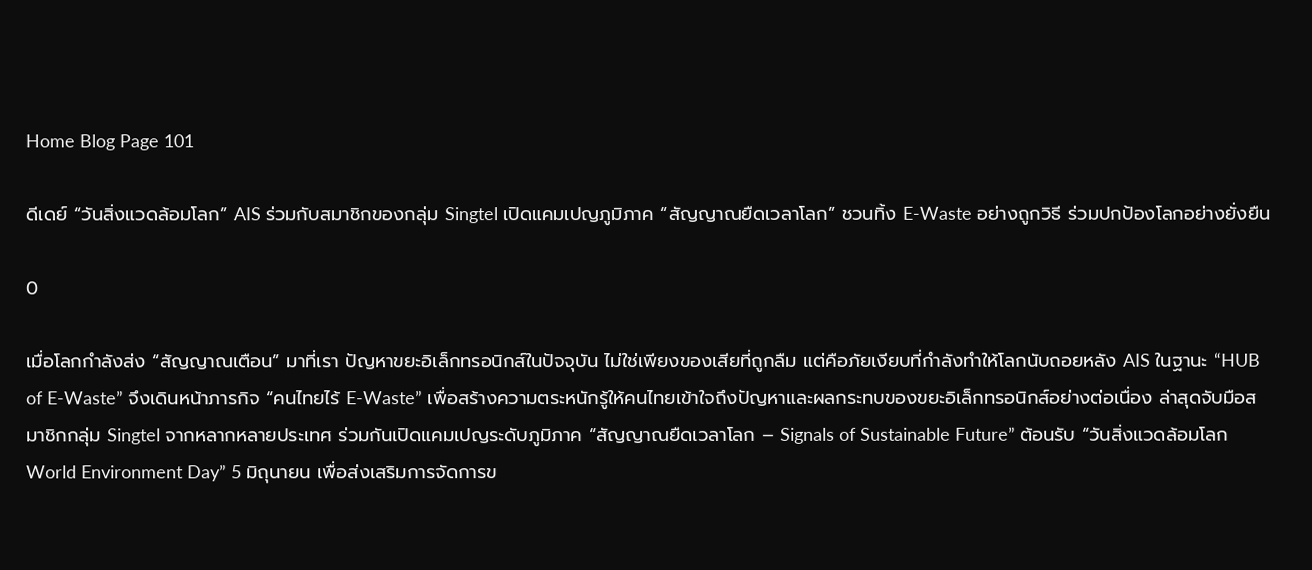Home Blog Page 101

ดีเดย์ “วันสิ่งแวดล้อมโลก” AIS ร่วมกับสมาชิกของกลุ่ม Singtel เปิดแคมเปญภูมิภาค “สัญญาณยืดเวลาโลก” ชวนทิ้ง E-Waste อย่างถูกวิธี ร่วมปกป้องโลกอย่างยั่งยืน

0

เมื่อโลกกำลังส่ง “สัญญาณเตือน” มาที่เรา ปัญหาขยะอิเล็กทรอนิกส์ในปัจจุบัน ไม่ใช่เพียงของเสียที่ถูกลืม แต่คือภัยเงียบที่กำลังทำให้โลกนับถอยหลัง AIS ในฐานะ “HUB of E-Waste” จึงเดินหน้าภารกิจ “คนไทยไร้ E-Waste” เพื่อสร้างความตระหนักรู้ให้คนไทยเข้าใจถึงปัญหาและผลกระทบของขยะอิเล็กทรอนิกส์อย่างต่อเนื่อง ล่าสุดจับมือสมาชิกกลุ่ม Singtel จากหลากหลายประเทศ ร่วมกันเปิดแคมเปญระดับภูมิภาค “สัญญาณยืดเวลาโลก – Signals of Sustainable Future” ต้อนรับ “วันสิ่งแวดล้อมโลก World Environment Day” 5 มิถุนายน เพื่อส่งเสริมการจัดการข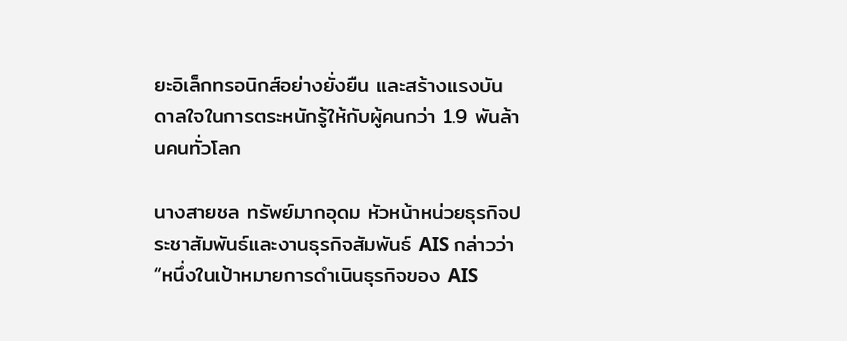ยะอิเล็กทรอนิกส์อย่างยั่งยืน และสร้างแรงบันดาลใจในการตระหนักรู้ให้กับผู้คนกว่า 1.9 พันล้านคนทั่วโลก

นางสายชล ทรัพย์มากอุดม หัวหน้าหน่วยธุรกิจประชาสัมพันธ์และงานธุรกิจสัมพันธ์ AIS กล่าวว่า “หนึ่งในเป้าหมายการดำเนินธุรกิจของ AIS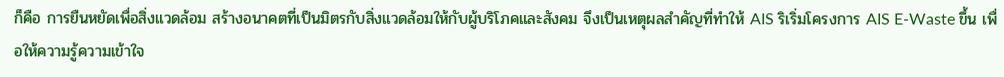ก็คือ การยืนหยัดเพื่อสิ่งแวดล้อม สร้างอนาคตที่เป็นมิตรกับสิ่งแวดล้อมให้กับผู้บริโภคและสังคม จึงเป็นเหตุผลสำคัญที่ทำให้ AIS ริเริ่มโครงการ AIS E-Waste ขึ้น เพื่อให้ความรู้ความเข้าใจ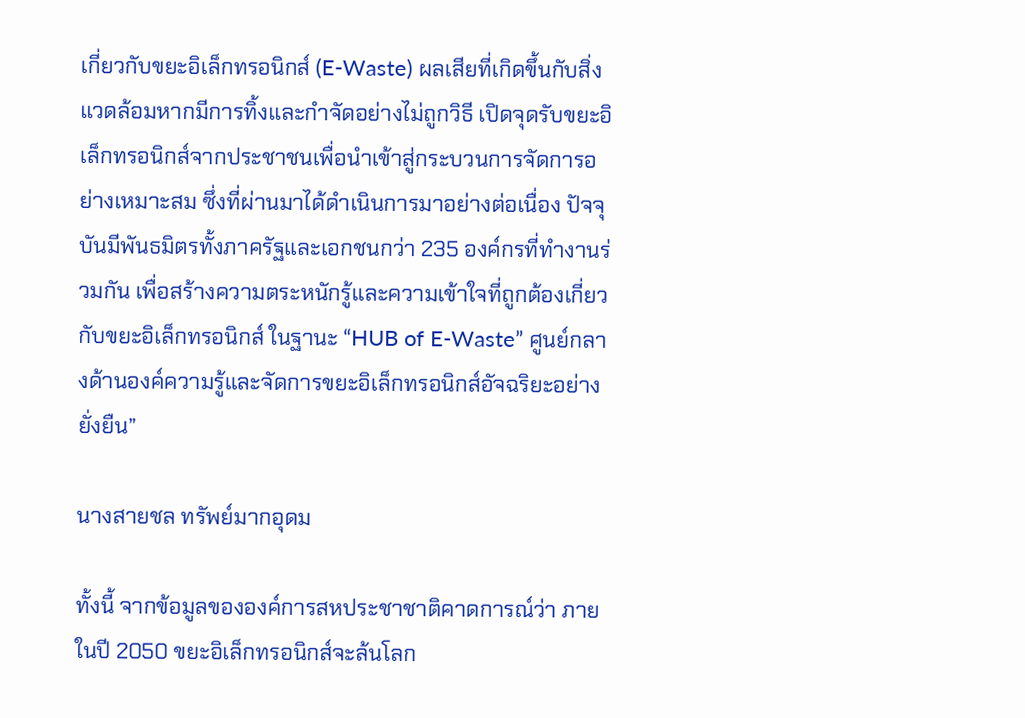เกี่ยวกับขยะอิเล็กทรอนิกส์ (E-Waste) ผลเสียที่เกิดขึ้นกับสิ่งแวดล้อมหากมีการทิ้งและกำจัดอย่างไม่ถูกวิธี เปิดจุดรับขยะอิเล็กทรอนิกส์จากประชาชนเพื่อนำเข้าสู่กระบวนการจัดการอย่างเหมาะสม ซึ่งที่ผ่านมาได้ดำเนินการมาอย่างต่อเนื่อง ปัจจุบันมีพันธมิตรทั้งภาครัฐและเอกชนกว่า 235 องค์กรที่ทำงานร่วมกัน เพื่อสร้างความตระหนักรู้และความเข้าใจที่ถูกต้องเกี่ยวกับขยะอิเล็กทรอนิกส์ ในฐานะ “HUB of E-Waste” ศูนย์กลางด้านองค์ความรู้และจัดการขยะอิเล็กทรอนิกส์อัจฉริยะอย่างยั่งยืน”

นางสายชล ทรัพย์มากอุดม

ทั้งนี้ จากข้อมูลขององค์การสหประชาชาติคาดการณ์ว่า ภายในปี 2050 ขยะอิเล็กทรอนิกส์จะล้นโลก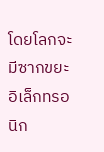โดยโลกจะมีซากขยะอิเล็กทรอนิก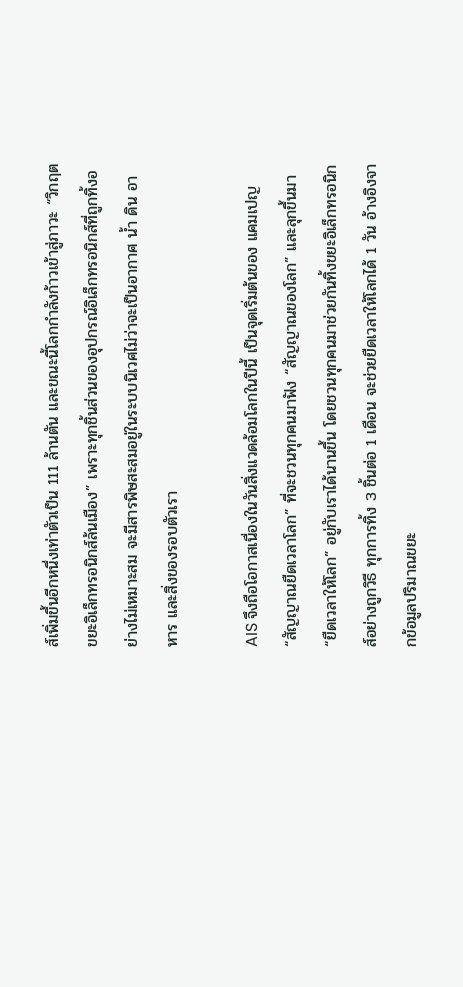ส์เพิ่มขึ้นอีกหนึ่งเท่าตัวเป็น 111 ล้านตัน และขณะนี้โลกกำลังก้าวเข้าสู่ภาวะ “วิกฤตขยะอิเล็กทรอนิกส์ล้นเมือง” เพราะทุกชิ้นส่วนของอุปกรณ์อิเล็กทรอนิกส์ที่ถูกทิ้งอย่างไม่เหมาะสม จะมีสารพิษสะสมอยู่ในระบบนิเวศไม่ว่าจะเป็นอากาศ น้ำ ดิน อาหาร และสิ่งของรอบตัวเรา

AIS จึงถือโอกาสเนื่องในวันสิ่งแวดล้อมโลกในปีนี้ เป็นจุดเริ่มต้นของ แคมเปญ “สัญญาณยืดเวลาโลก” ที่จะชวนทุกคนมาฟัง “สัญญาณของโลก” และลุกขึ้นมา “ยืดเวลาให้โลก” อยู่กับเราได้นานขึ้น โดยชวนทุกคนมาช่วยกันทิ้งขยะอิเล็กทรอนิกส์อย่างถูกวิธี ทุกการทิ้ง 3 ชิ้นต่อ 1 เดือน จะช่วยยืดเวลาให้โลกได้ 1 วัน อ้างอิงจากข้อมูลปริมาณขยะ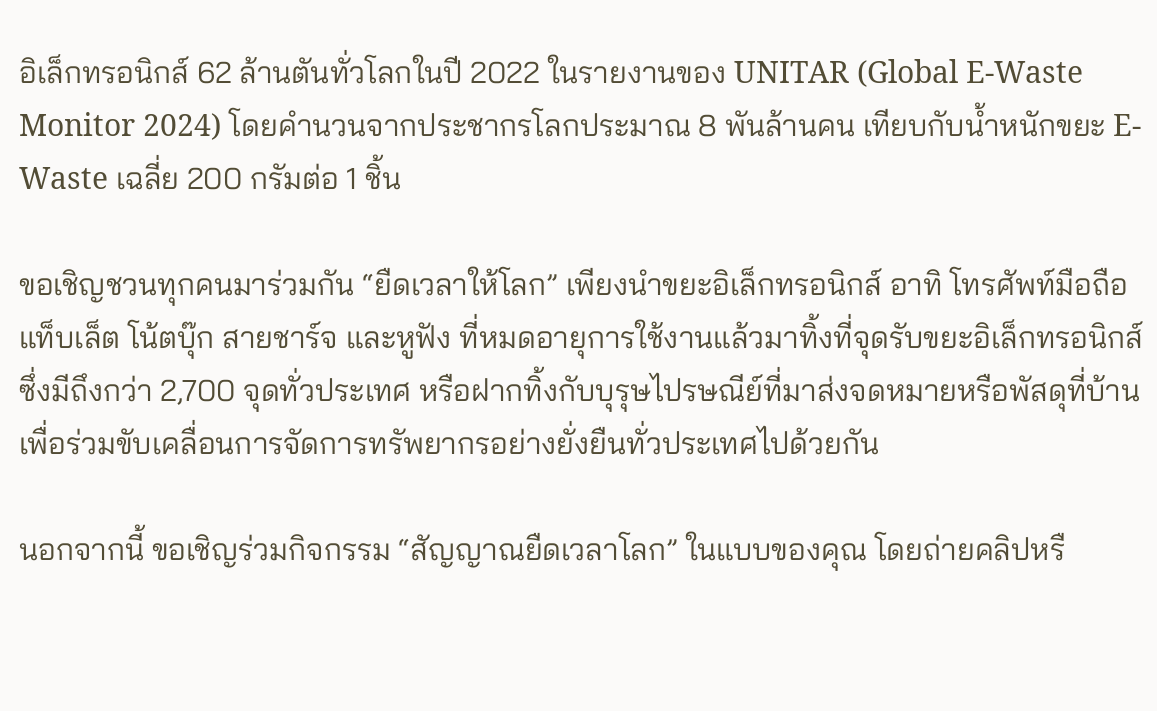อิเล็กทรอนิกส์ 62 ล้านตันทั่วโลกในปี 2022 ในรายงานของ UNITAR (Global E-Waste Monitor 2024) โดยคำนวนจากประชากรโลกประมาณ 8 พันล้านคน เทียบกับน้ำหนักขยะ E-Waste เฉลี่ย 200 กรัมต่อ 1 ชิ้น

ขอเชิญชวนทุกคนมาร่วมกัน “ยืดเวลาให้โลก” เพียงนำขยะอิเล็กทรอนิกส์ อาทิ โทรศัพท์มือถือ แท็บเล็ต โน้ตบุ๊ก สายชาร์จ และหูฟัง ที่หมดอายุการใช้งานแล้วมาทิ้งที่จุดรับขยะอิเล็กทรอนิกส์ซึ่งมีถึงกว่า 2,700 จุดทั่วประเทศ หรือฝากทิ้งกับบุรุษไปรษณีย์ที่มาส่งจดหมายหรือพัสดุที่บ้าน เพื่อร่วมขับเคลื่อนการจัดการทรัพยากรอย่างยั่งยืนทั่วประเทศไปด้วยกัน

นอกจากนี้ ขอเชิญร่วมกิจกรรม “สัญญาณยืดเวลาโลก” ในแบบของคุณ โดยถ่ายคลิปหรื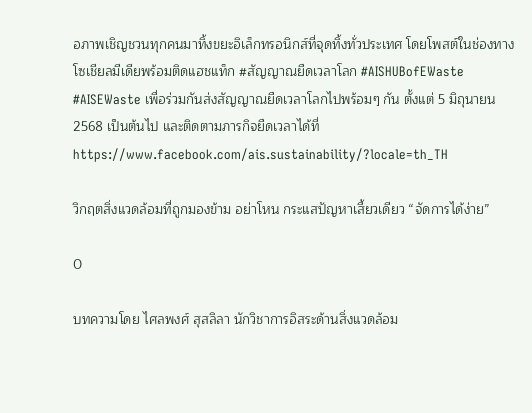อภาพเชิญชวนทุกคนมาทิ้งขยะอิเล็กทรอนิกส์ที่จุดทิ้งทั่วประเทศ โดยโพสต์ในช่องทางโซเชียลมีเดียพร้อมติดแฮชแท็ก #สัญญาณยืดเวลาโลก #AISHUBofEWaste #AISEWaste เพื่อร่วมกันส่งสัญญาณยืดเวลาโลกไปพร้อมๆ กัน ตั้งแต่ 5 มิถุนายน 2568 เป็นต้นไป และติดตามภารกิจยืดเวลาได้ที่ https://www.facebook.com/ais.sustainability/?locale=th_TH

วิกฤตสิ่งแวดล้อมที่ถูกมองข้าม อย่าโหน กระแสปัญหาเสี้ยวเดียว “จัดการได้ง่าย”

0

บทความโดย ไศลพงศ์ สุสลิลา นักวิชาการอิสระด้านสิ่งแวดล้อม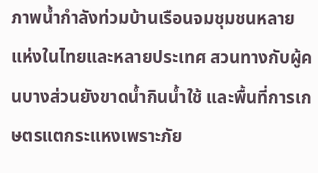ภาพน้ำกำลังท่วมบ้านเรือนจมชุมชนหลายแห่งในไทยและหลายประเทศ สวนทางกับผู้คนบางส่วนยังขาดน้ำกินน้ำใช้ และพื้นที่การเกษตรแตกระแหงเพราะภัย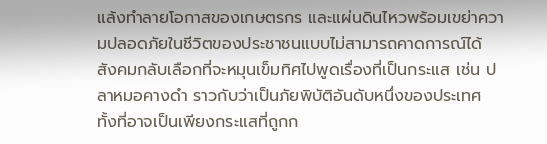แล้งทำลายโอกาสของเกษตรกร และแผ่นดินไหวพร้อมเขย่าความปลอดภัยในชีวิตของประชาชนแบบไม่สามารถคาดการณ์ได้ สังคมกลับเลือกที่จะหมุนเข็มทิศไปพูดเรื่องที่เป็นกระแส เช่น ปลาหมอคางดำ ราวกับว่าเป็นภัยพิบัติอันดับหนึ่งของประเทศ ทั้งที่อาจเป็นเพียงกระแสที่ถูกก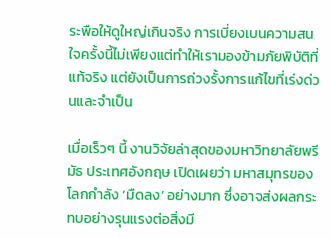ระพือให้ดูใหญ่เกินจริง การเบี่ยงเบนความสนใจครั้งนี้ไม่เพียงแต่ทำให้เรามองข้ามภัยพิบัติที่แท้จริง แต่ยังเป็นการถ่วงรั้งการแก้ไขที่เร่งด่วนและจำเป็น

เมื่อเร็วๆ นี้ งานวิจัยล่าสุดของมหาวิทยาลัยพรีมัธ ประเทศอังกฤษ เปิดเผยว่า มหาสมุทรของโลกกำลัง ‘มืดลง’ อย่างมาก ซึ่งอาจส่งผลกระทบอย่างรุนแรงต่อสิ่งมี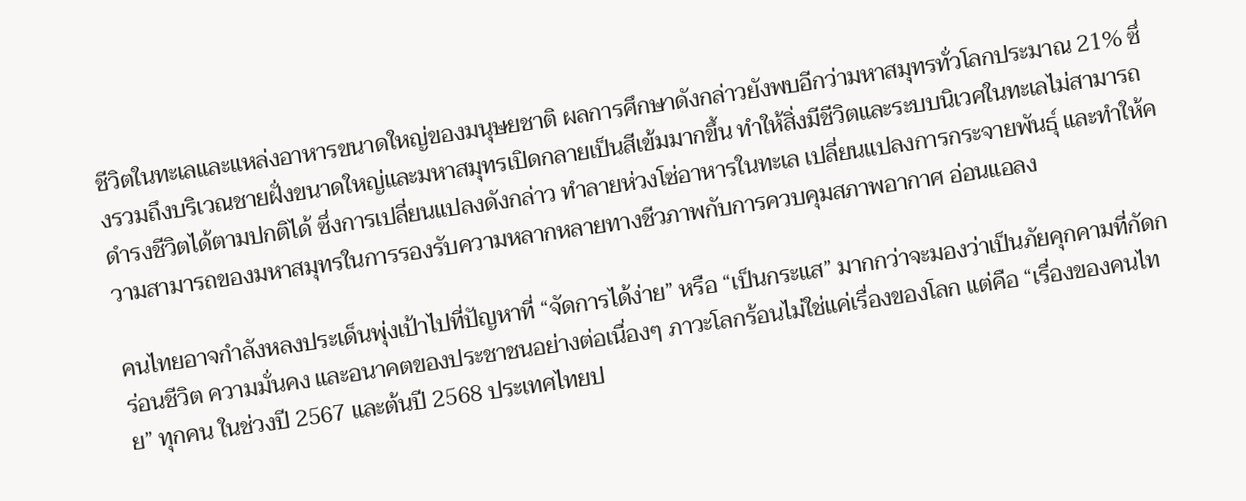ชีวิตในทะเลและแหล่งอาหารขนาดใหญ่ของมนุษยชาติ ผลการศึกษาดังกล่าวยังพบอีกว่ามหาสมุทรทั่วโลกประมาณ 21% ซึ่งรวมถึงบริเวณชายฝั่งขนาดใหญ่และมหาสมุทรเปิดกลายเป็นสีเข้มมากขึ้น ทำให้สิ่งมีชีวิตและระบบนิเวศในทะเลไม่สามารถดำรงชีวิตได้ตามปกติได้ ซึ่งการเปลี่ยนแปลงดังกล่าว ทำลายห่วงโซ่อาหารในทะเล เปลี่ยนแปลงการกระจายพันธุ์ และทำให้ความสามารถของมหาสมุทรในการรองรับความหลากหลายทางชีวภาพกับการควบคุมสภาพอากาศ อ่อนแอลง

คนไทยอาจกำลังหลงประเด็นพุ่งเป้าไปที่ปัญหาที่ “จัดการได้ง่าย” หรือ “เป็นกระแส” มากกว่าจะมองว่าเป็นภัยคุกคามที่กัดกร่อนชีวิต ความมั่นคง และอนาคตของประชาชนอย่างต่อเนื่องๆ ภาวะโลกร้อนไม่ใช่แค่เรื่องของโลก แต่คือ “เรื่องของคนไทย” ทุกคน ในช่วงปี 2567 และต้นปี 2568 ประเทศไทยป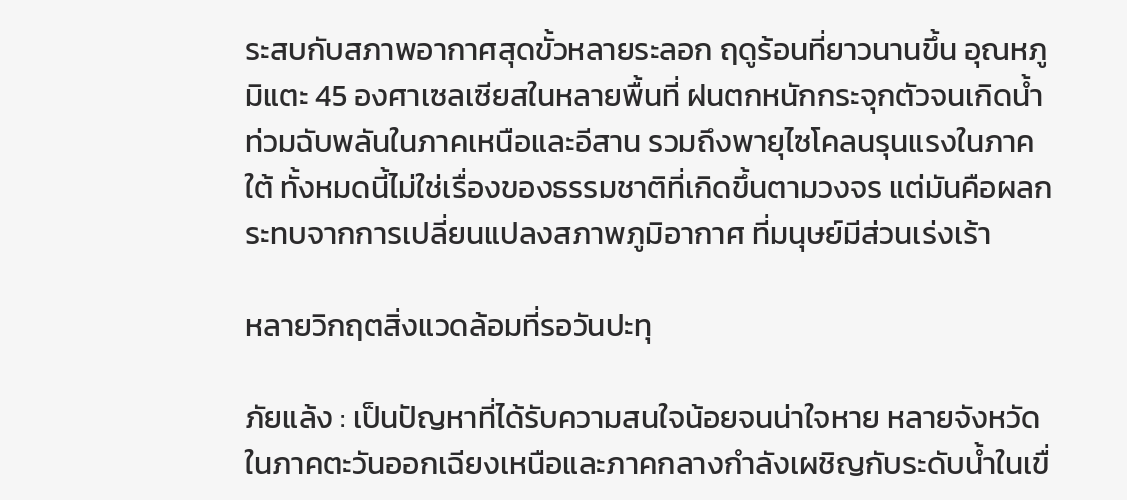ระสบกับสภาพอากาศสุดขั้วหลายระลอก ฤดูร้อนที่ยาวนานขึ้น อุณหภูมิแตะ 45 องศาเซลเซียสในหลายพื้นที่ ฝนตกหนักกระจุกตัวจนเกิดน้ำท่วมฉับพลันในภาคเหนือและอีสาน รวมถึงพายุไซโคลนรุนแรงในภาคใต้ ทั้งหมดนี้ไม่ใช่เรื่องของธรรมชาติที่เกิดขึ้นตามวงจร แต่มันคือผลกระทบจากการเปลี่ยนแปลงสภาพภูมิอากาศ ที่มนุษย์มีส่วนเร่งเร้า

หลายวิกฤตสิ่งแวดล้อมที่รอวันปะทุ

ภัยแล้ง : เป็นปัญหาที่ได้รับความสนใจน้อยจนน่าใจหาย หลายจังหวัดในภาคตะวันออกเฉียงเหนือและภาคกลางกำลังเผชิญกับระดับน้ำในเขื่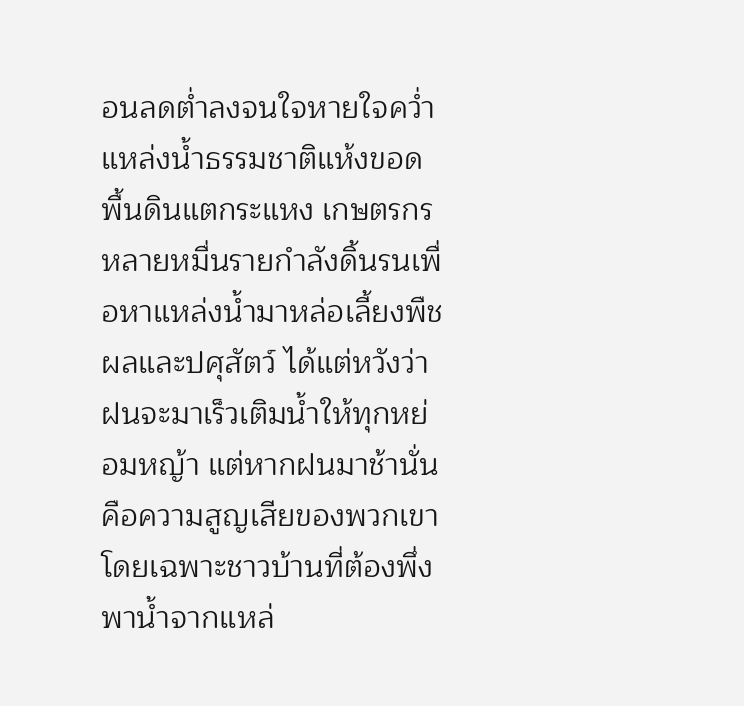อนลดต่ำลงจนใจหายใจคว่ำ แหล่งน้ำธรรมชาติแห้งขอด พื้นดินแตกระแหง เกษตรกรหลายหมื่นรายกำลังดิ้นรนเพื่อหาแหล่งน้ำมาหล่อเลี้ยงพืชผลและปศุสัตว์ ได้แต่หวังว่าฝนจะมาเร็วเติมน้ำให้ทุกหย่อมหญ้า แต่หากฝนมาช้านั่นคือความสูญเสียของพวกเขา โดยเฉพาะชาวบ้านที่ต้องพึ่งพาน้ำจากแหล่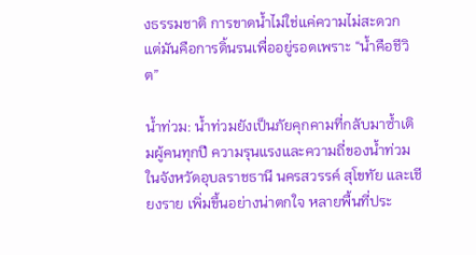งธรรมชาติ การขาดน้ำไม่ใช่แค่ความไม่สะดวก แต่มันคือการดิ้นรนเพื่ออยู่รอดเพราะ “น้ำคือชีวิต”

น้ำท่วม: น้ำท่วมยังเป็นภัยคุกคามที่กลับมาซ้ำเติมผู้คนทุกปี ความรุนแรงและความถี่ของน้ำท่วมในจังหวัดอุบลราชธานี นครสวรรค์ สุโขทัย และเชียงราย เพิ่มขึ้นอย่างน่าตกใจ หลายพื้นที่ประ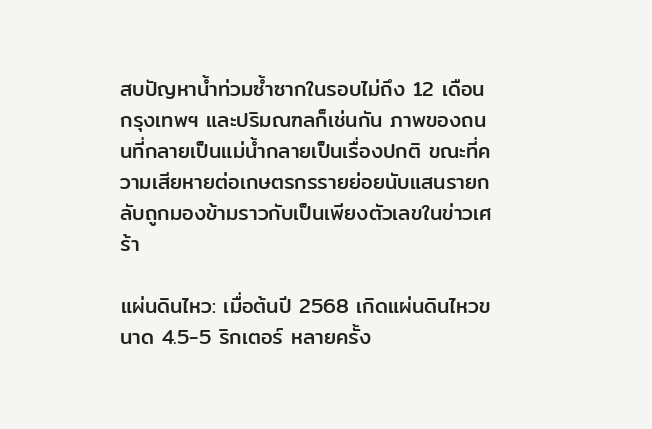สบปัญหาน้ำท่วมซ้ำซากในรอบไม่ถึง 12 เดือน กรุงเทพฯ และปริมณฑลก็เช่นกัน ภาพของถนนที่กลายเป็นแม่น้ำกลายเป็นเรื่องปกติ ขณะที่ความเสียหายต่อเกษตรกรรายย่อยนับแสนรายกลับถูกมองข้ามราวกับเป็นเพียงตัวเลขในข่าวเศร้า

แผ่นดินไหว: เมื่อต้นปี 2568 เกิดแผ่นดินไหวขนาด 4.5-5 ริกเตอร์ หลายครั้ง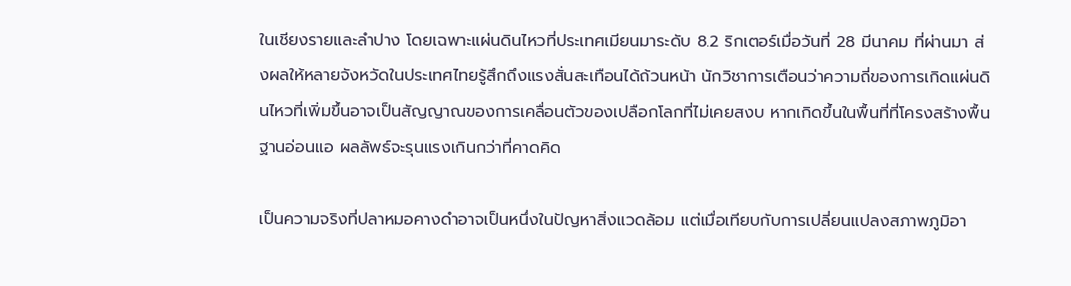ในเชียงรายและลำปาง โดยเฉพาะแผ่นดินไหวที่ประเทศเมียนมาระดับ 8.2 ริกเตอร์เมื่อวันที่ 28 มีนาคม ที่ผ่านมา ส่งผลให้หลายจังหวัดในประเทศไทยรู้สึกถึงแรงสั่นสะเทือนได้ถ้วนหน้า นักวิชาการเตือนว่าความถี่ของการเกิดแผ่นดินไหวที่เพิ่มขึ้นอาจเป็นสัญญาณของการเคลื่อนตัวของเปลือกโลกที่ไม่เคยสงบ หากเกิดขึ้นในพื้นที่ที่โครงสร้างพื้นฐานอ่อนแอ ผลลัพธ์จะรุนแรงเกินกว่าที่คาดคิด

เป็นความจริงที่ปลาหมอคางดำอาจเป็นหนึ่งในปัญหาสิ่งแวดล้อม แต่เมื่อเทียบกับการเปลี่ยนแปลงสภาพภูมิอา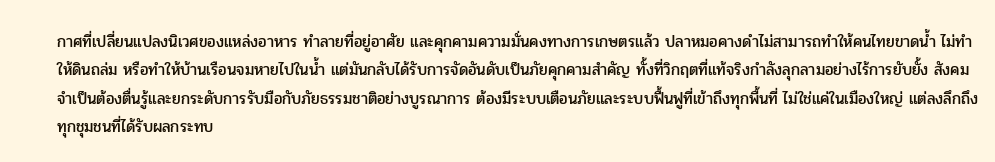กาศที่เปลี่ยนแปลงนิเวศของแหล่งอาหาร ทำลายที่อยู่อาศัย และคุกคามความมั่นคงทางการเกษตรแล้ว ปลาหมอคางดำไม่สามารถทำให้คนไทยขาดน้ำ ไม่ทำให้ดินถล่ม หรือทำให้บ้านเรือนจมหายไปในน้ำ แต่มันกลับได้รับการจัดอันดับเป็นภัยคุกคามสำคัญ ทั้งที่วิกฤตที่แท้จริงกำลังลุกลามอย่างไร้การยับยั้ง สังคมจำเป็นต้องตื่นรู้และยกระดับการรับมือกับภัยธรรมชาติอย่างบูรณาการ ต้องมีระบบเตือนภัยและระบบฟื้นฟูที่เข้าถึงทุกพื้นที่ ไม่ใช่แค่ในเมืองใหญ่ แต่ลงลึกถึงทุกชุมชนที่ได้รับผลกระทบ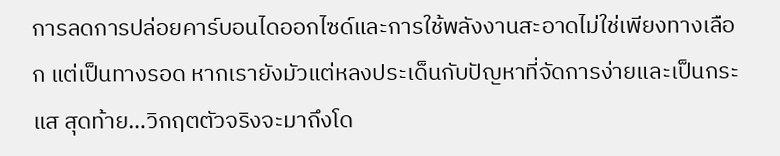การลดการปล่อยคาร์บอนไดออกไซด์และการใช้พลังงานสะอาดไม่ใช่เพียงทางเลือก แต่เป็นทางรอด หากเรายังมัวแต่หลงประเด็นกับปัญหาที่จัดการง่ายและเป็นกระแส สุดท้าย…วิกฤตตัวจริงจะมาถึงโด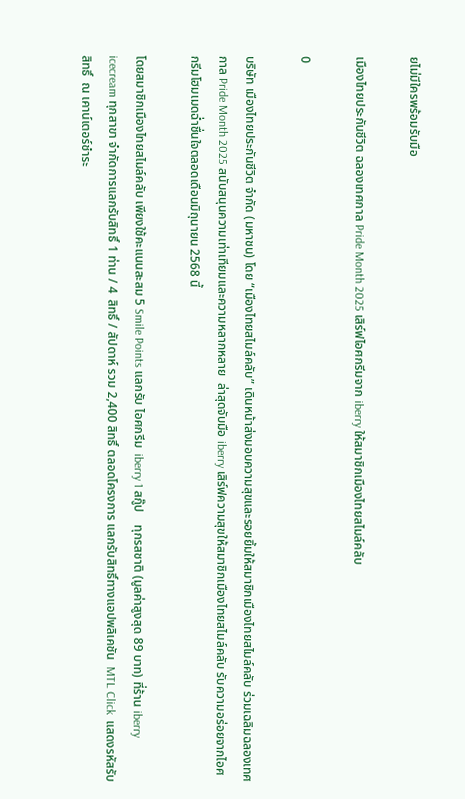ยไม่มีใครพร้อมรับมือ

เมืองไทยประกันชีวิต ฉลองเทศกาล Pride Month 2025 เสิร์ฟไอศกรีมจาก iberry ให้สมาชิกเมืองไทยสไมล์คลับ

0

บริษัท เมืองไทยประกันชีวิต จำกัด (มหาชน) โดย “เมืองไทยสไมล์คลับ” เดินหน้าส่งมอบความสุขและรอยยิ้มให้สมาชิกเมืองไทยสไมล์คลับ ร่วมเฉลิมฉลองเทศกาล Pride Month 2025 สนับสนุนความเท่าเทียมและความหลากหลาย  ล่าสุดจับมือ iberry เสิร์ฟความสุขให้สมาชิกเมืองไทยสไมล์คลับ รับความอร่อยจากไอศกรีมโฮมเมดฉ่ำชื่นใจตลอดเดือนมิถุนายน 2568 นี้

โดยสมาชิกเมืองไทยสไมล์คลับ เพียงใช้คะแนนสะสม 5 Smile Points แลกรับ ไอศกรีม  iberry 1 สกู๊ป    ทุกรสชาติ (มูลค่าสูงสุด 89 บาท) ที่ร้าน iberry icecream ทุกสาขา จำกัดการแลกรับสิทธิ์ 1 ท่าน / 4  สิทธิ์ / สัปดาห์ รวม 2,400 สิทธิ์ ตลอดโครงการ แลกรับสิทธิ์ทางแอปพลิเคชัน  MTL Click  แสดงรหัสรับสิทธิ์  ณ เคาน์เตอร์ชำระ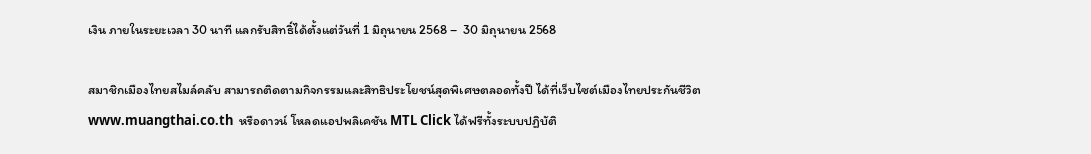เงิน ภายในระยะเวลา 30 นาที แลกรับสิทธิ์ได้ตั้งแต่วันที่ 1 มิถุนายน 2568 –  30 มิถุนายน 2568

สมาชิกเมืองไทยสไมล์คลับ สามารถติดตามกิจกรรมและสิทธิประโยชน์สุดพิเศษตลอดทั้งปี ได้ที่เว็บไซต์เมืองไทยประกันชีวิต www.muangthai.co.th  หรือดาวน์ โหลดแอปพลิเคชัน MTL Click ได้ฟรีทั้งระบบปฏิบัติ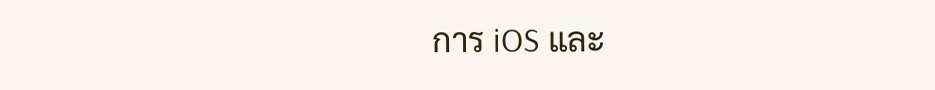การ iOS และ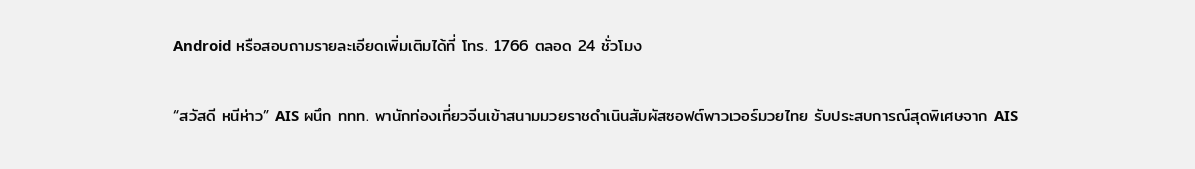Android หรือสอบถามรายละเอียดเพิ่มเติมได้ที่ โทร. 1766 ตลอด 24 ชั่วโมง

“สวัสดี หนีห่าว” AIS ผนึก ททท. พานักท่องเที่ยวจีนเข้าสนามมวยราชดำเนินสัมผัสซอฟต์พาวเวอร์มวยไทย รับประสบการณ์สุดพิเศษจาก AIS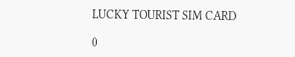LUCKY TOURIST SIM CARD

0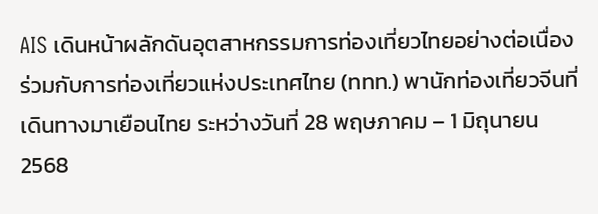AIS เดินหน้าผลักดันอุตสาหกรรมการท่องเที่ยวไทยอย่างต่อเนื่อง ร่วมกับการท่องเที่ยวแห่งประเทศไทย (ททท.) พานักท่องเที่ยวจีนที่เดินทางมาเยือนไทย ระหว่างวันที่ 28 พฤษภาคม – 1 มิถุนายน 2568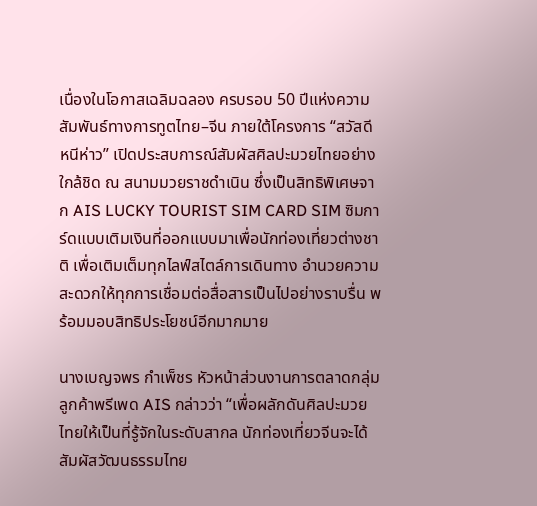เนื่องในโอกาสเฉลิมฉลอง ครบรอบ 50 ปีแห่งความสัมพันธ์ทางการทูตไทย–จีน ภายใต้โครงการ “สวัสดี หนีห่าว” เปิดประสบการณ์สัมผัสศิลปะมวยไทยอย่างใกล้ชิด ณ สนามมวยราชดำเนิน ซึ่งเป็นสิทธิพิเศษจาก AIS LUCKY TOURIST SIM CARD SIM ซิมการ์ดแบบเติมเงินที่ออกแบบมาเพื่อนักท่องเที่ยวต่างชาติ เพื่อเติมเต็มทุกไลฟ์สไตล์การเดินทาง อำนวยความสะดวกให้ทุกการเชื่อมต่อสื่อสารเป็นไปอย่างราบรื่น พร้อมมอบสิทธิประโยชน์อีกมากมาย

นางเบญจพร กำเพ็ชร หัวหน้าส่วนงานการตลาดกลุ่มลูกค้าพรีเพด AIS กล่าวว่า “เพื่อผลักดันศิลปะมวยไทยให้เป็นที่รู้จักในระดับสากล นักท่องเที่ยวจีนจะได้สัมผัสวัฒนธรรมไทย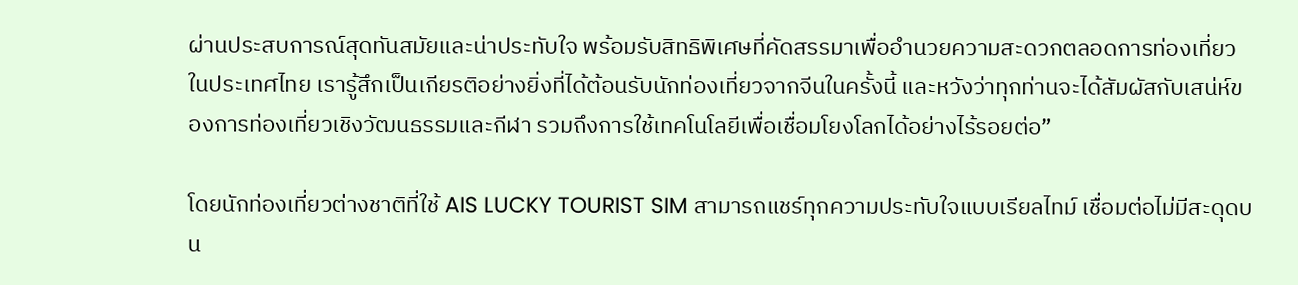ผ่านประสบการณ์สุดทันสมัยและน่าประทับใจ พร้อมรับสิทธิพิเศษที่คัดสรรมาเพื่ออำนวยความสะดวกตลอดการท่องเที่ยวในประเทศไทย เรารู้สึกเป็นเกียรติอย่างยิ่งที่ได้ต้อนรับนักท่องเที่ยวจากจีนในครั้งนี้ และหวังว่าทุกท่านจะได้สัมผัสกับเสน่ห์ของการท่องเที่ยวเชิงวัฒนธรรมและกีฬา รวมถึงการใช้เทคโนโลยีเพื่อเชื่อมโยงโลกได้อย่างไร้รอยต่อ”

โดยนักท่องเที่ยวต่างชาติที่ใช้ AIS LUCKY TOURIST SIM สามารถแชร์ทุกความประทับใจแบบเรียลไทม์ เชื่อมต่อไม่มีสะดุดบน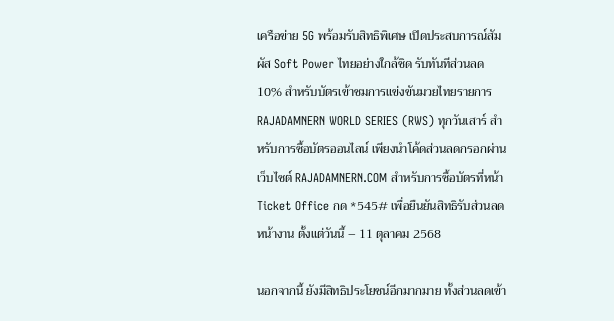เครือข่าย 5G พร้อมรับสิทธิพิเศษ เปิดประสบการณ์สัมผัส Soft Power ไทยอย่างใกล้ชิด รับทันทีส่วนลด 10% สำหรับบัตรเข้าชมการแข่งขันมวยไทยรายการ RAJADAMNERN WORLD SERIES (RWS) ทุกวันเสาร์ สำหรับการซื้อบัตรออนไลน์ เพียงนำโค้ดส่วนลดกรอกผ่านเว็บไซต์ RAJADAMNERN.COM สำหรับการซื้อบัตรที่หน้า Ticket Office กด *545# เพื่อยืนยันสิทธิรับส่วนลดหน้างาน ตั้งแต่วันนี้ – 11 ตุลาคม 2568

นอกจากนี้ ยังมีสิทธิประโยชน์อีกมากมาย ทั้งส่วนลดเข้า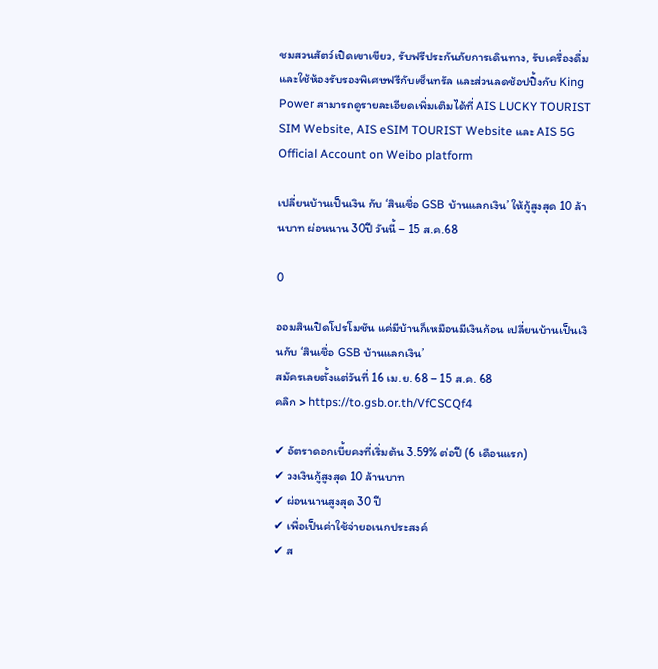ชมสวนสัตว์เปิดเขาเขียว, รับฟรีประกันภัยการเดินทาง, รับเครื่องดื่ม และใช้ห้องรับรองพิเศษฟรีกับเซ็นทรัล และส่วนลดช้อปปิ้งกับ King Power สามารถดูรายละเอียดเพิ่มเติมได้ที่ AIS LUCKY TOURIST SIM Website, AIS eSIM TOURIST Website และ AIS 5G Official Account on Weibo platform

เปลี่ยนบ้านเป็นเงิน กับ ‘สินเชื่อ GSB บ้านแลกเงิน’ ให้กู้สูงสุด 10 ล้านบาท ผ่อนนาน 30ปี วันนี้ – 15 ส.ค.68

0

ออมสินเปิดโปรโมชัน แค่มีบ้านก็เหมือนมีเงินก้อน เปลี่ยนบ้านเป็นเงินกับ ‘สินเชื่อ GSB บ้านแลกเงิน’
สมัครเลยตั้งแต่วันที่ 16 เม.ย. 68 – 15 ส.ค. 68
คลิก > https://to.gsb.or.th/VfCSCQf4

✔ อัตราดอกเบี้ยคงที่เริ่มต้น 3.59% ต่อปี (6 เดือนแรก)
✔ วงเงินกู้สูงสุด 10 ล้านบาท
✔ ผ่อนนานสูงสุด 30 ปี
✔ เพื่อเป็นค่าใช้จ่ายอเนกประสงค์
✔ ส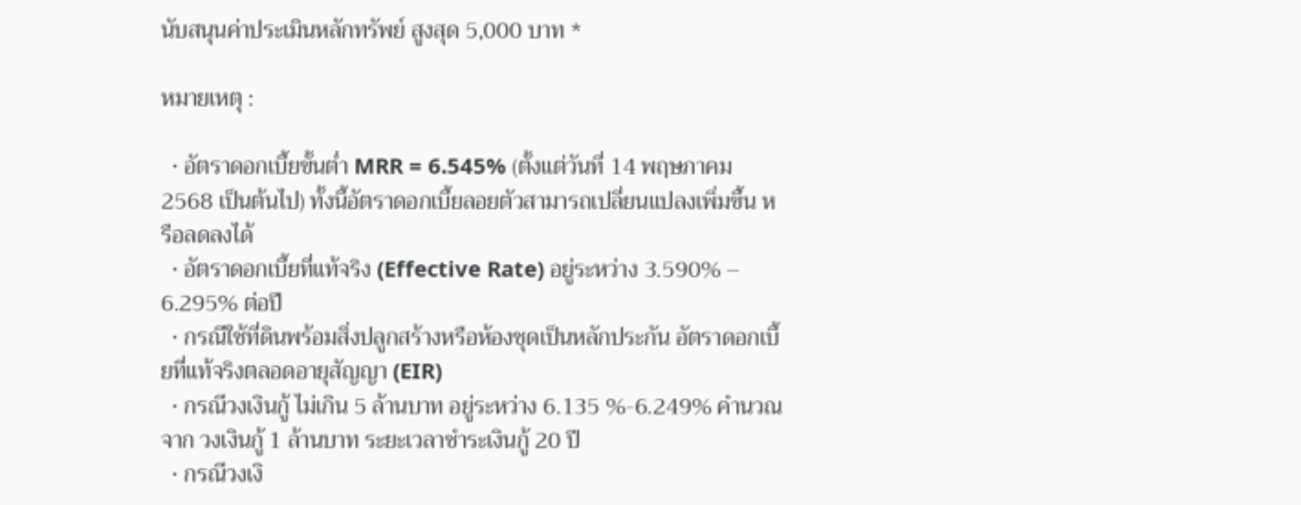นับสนุนค่าประเมินหลักทรัพย์ สูงสุด 5,000 บาท *

หมายเหตุ :

  • อัตราดอกเบี้ยขั้นต่ำ MRR = 6.545% (ตั้งแต่วันที่ 14 พฤษภาคม 2568 เป็นต้นไป) ทั้งนี้อัตราดอกเบี้ยลอยตัวสามารถเปลี่ยนแปลงเพิ่มขึ้น หรือลดลงได้
  • อัตราดอกเบี้ยที่แท้จริง (Effective Rate) อยู่ระหว่าง 3.590% – 6.295% ต่อปี
  • กรณีใช้ที่ดินพร้อมสิ่งปลูกสร้างหรือห้องชุดเป็นหลักประกัน อัตราดอกเบี้ยที่แท้จริงตลอดอายุสัญญา (EIR)
  • กรณีวงเงินกู้ ไม่เกิน 5 ล้านบาท อยู่ระหว่าง 6.135 %-6.249% คำนวณจาก วงเงินกู้ 1 ล้านบาท ระยะเวลาชำระเงินกู้ 20 ปี
  • กรณีวงเงิ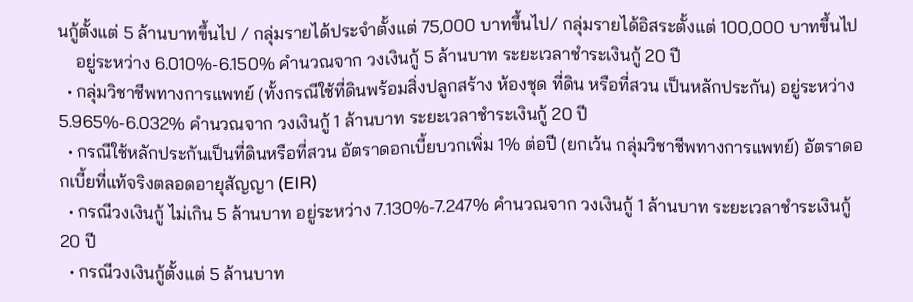นกู้ตั้งแต่ 5 ล้านบาทขึ้นไป / กลุ่มรายได้ประจำตั้งแต่ 75,000 บาทขึ้นไป/ กลุ่มรายได้อิสระตั้งแต่ 100,000 บาทขึ้นไป
    อยู่ระหว่าง 6.010%-6.150% คำนวณจาก วงเงินกู้ 5 ล้านบาท ระยะเวลาชำระเงินกู้ 20 ปี
  • กลุ่มวิชาชีพทางการแพทย์ (ทั้งกรณีใช้ที่ดินพร้อมสิ่งปลูกสร้าง ห้องชุด ที่ดิน หรือที่สวน เป็นหลักประกัน) อยู่ระหว่าง 5.965%-6.032% คำนวณจาก วงเงินกู้ 1 ล้านบาท ระยะเวลาชำระเงินกู้ 20 ปี
  • กรณีใช้หลักประกันเป็นที่ดินหรือที่สวน อัตราดอกเบี้ยบวกเพิ่ม 1% ต่อปี (ยกเว้น กลุ่มวิชาชีพทางการแพทย์) อัตราดอกเบี้ยที่แท้จริงตลอดอายุสัญญา (EIR)
  • กรณีวงเงินกู้ ไม่เกิน 5 ล้านบาท อยู่ระหว่าง 7.130%-7.247% คำนวณจาก วงเงินกู้ 1 ล้านบาท ระยะเวลาชำระเงินกู้ 20 ปี
  • กรณีวงเงินกู้ตั้งแต่ 5 ล้านบาท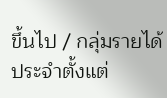ขึ้นไป / กลุ่มรายได้ประจำตั้งแต่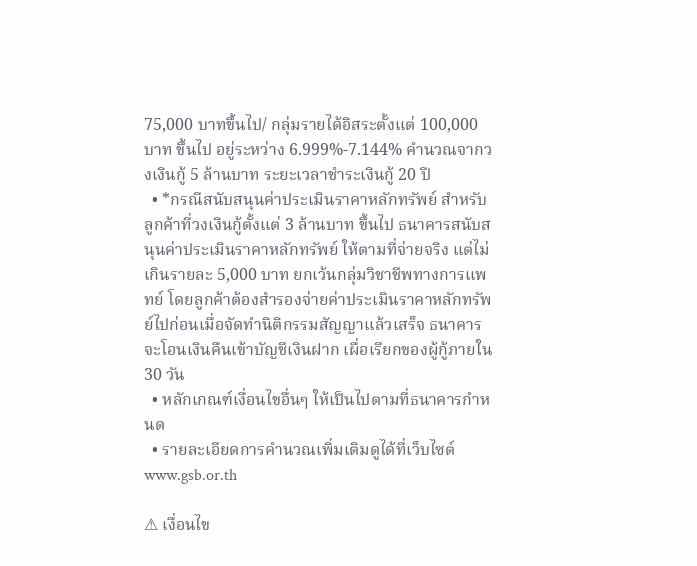75,000 บาทขึ้นไป/ กลุ่มรายได้อิสระตั้งแต่ 100,000 บาท ขึ้นไป อยู่ระหว่าง 6.999%-7.144% คำนวณจากวงเงินกู้ 5 ล้านบาท ระยะเวลาชำระเงินกู้ 20 ปี
  • *กรณีสนับสนุนค่าประเมินราคาหลักทรัพย์ สำหรับลูกค้าที่วงเงินกู้ตั้งแต่ 3 ล้านบาท ขึ้นไป ธนาคารสนับสนุนค่าประเมินราคาหลักทรัพย์ ให้ตามที่จ่ายจริง แต่ไม่เกินรายละ 5,000 บาท ยกเว้นกลุ่มวิชาชีพทางการแพทย์ โดยลูกค้าต้องสำรองจ่ายค่าประเมินราคาหลักทรัพย์ไปก่อนเมื่อจัดทำนิติกรรมสัญญาแล้วเสร็จ ธนาคารจะโอนเงินคืนเข้าบัญชีเงินฝาก เผื่อเรียกของผู้กู้ภายใน 30 วัน
  • หลักเกณฑ์เงื่อนไขอื่นๆ ให้เป็นไปตามที่ธนาคารกำหนด
  • รายละเอียดการคำนวณเพิ่มเติมดูได้ที่เว็บไซต์ www.gsb.or.th

⚠ เงื่อนไข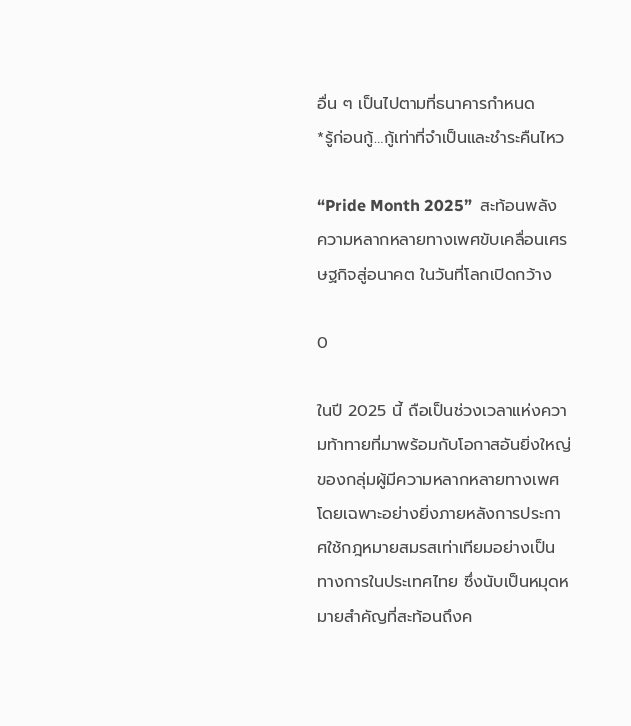อื่น ๆ เป็นไปตามที่ธนาคารกำหนด
*รู้ก่อนกู้…กู้เท่าที่จำเป็นและชำระคืนไหว

“Pride Month 2025”  สะท้อนพลังความหลากหลายทางเพศขับเคลื่อนเศรษฐกิจสู่อนาคต ในวันที่โลกเปิดกว้าง

0

ในปี 2025 นี้ ถือเป็นช่วงเวลาแห่งความท้าทายที่มาพร้อมกับโอกาสอันยิ่งใหญ่ของกลุ่มผู้มีความหลากหลายทางเพศโดยเฉพาะอย่างยิ่งภายหลังการประกาศใช้กฎหมายสมรสเท่าเทียมอย่างเป็นทางการในประเทศไทย ซึ่งนับเป็นหมุดหมายสำคัญที่สะท้อนถึงค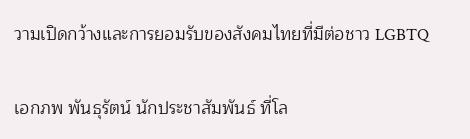วามเปิดกว้างและการยอมรับของสังคมไทยที่มีต่อชาว LGBTQ

เอกภพ พันธุรัตน์ นักประชาสัมพันธ์ ที่โล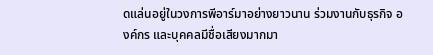ดแล่นอยู่ในวงการพีอาร์มาอย่างยาวนาน ร่วมงานกับธุรกิจ องค์กร และบุคคลมีชื่อเสียงมากมา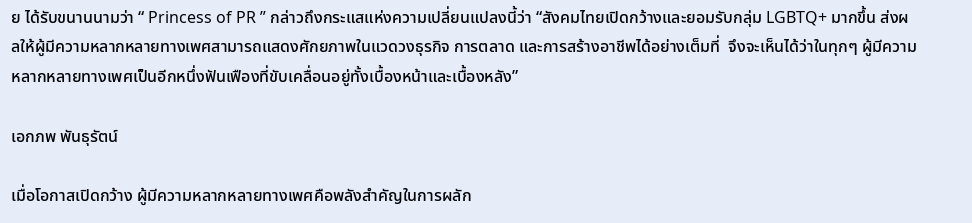ย ได้รับขนานนามว่า “ Princess of PR ” กล่าวถึงกระแสแห่งความเปลี่ยนแปลงนี้ว่า “สังคมไทยเปิดกว้างและยอมรับกลุ่ม LGBTQ+ มากขึ้น ส่งผลให้ผู้มีความหลากหลายทางเพศสามารถแสดงศักยภาพในแวดวงธุรกิจ การตลาด และการสร้างอาชีพได้อย่างเต็มที่  จึงจะเห็นได้ว่าในทุกๆ ผู้มีความหลากหลายทางเพศเป็นอีกหนึ่งฟันเฟืองที่ขับเคลื่อนอยู่ทั้งเบื้องหน้าและเบื้องหลัง”

เอกภพ พันธุรัตน์

เมื่อโอกาสเปิดกว้าง ผู้มีความหลากหลายทางเพศคือพลังสำคัญในการผลัก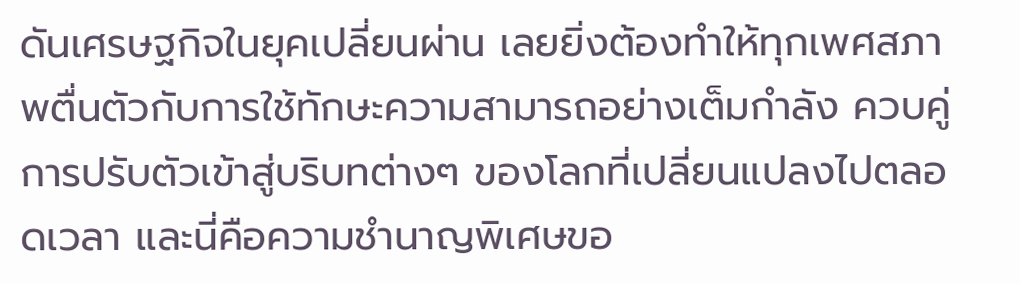ดันเศรษฐกิจในยุคเปลี่ยนผ่าน เลยยิ่งต้องทำให้ทุกเพศสภาพตื่นตัวกับการใช้ทักษะความสามารถอย่างเต็มกำลัง ควบคู่การปรับตัวเข้าสู่บริบทต่างๆ ของโลกที่เปลี่ยนแปลงไปตลอดเวลา และนี่คือความชำนาญพิเศษขอ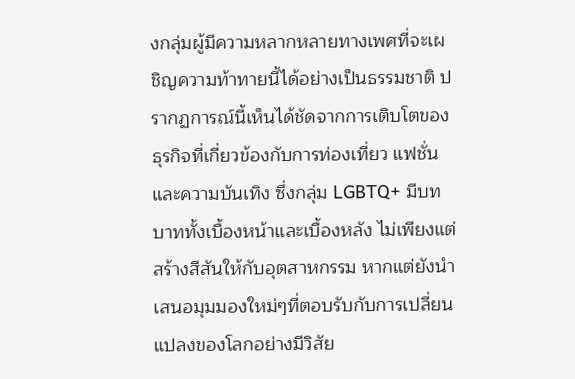งกลุ่มผู้มีความหลากหลายทางเพศที่จะเผชิญความท้าทายนี้ได้อย่างเป็นธรรมชาติ ปรากฏการณ์นี้เห็นได้ชัดจากการเติบโตของธุรกิจที่เกี่ยวข้องกับการท่องเที่ยว แฟชั่น และความบันเทิง ซึ่งกลุ่ม LGBTQ+ มีบทบาททั้งเบื้องหน้าและเบื้องหลัง ไม่เพียงแต่สร้างสีสันให้กับอุตสาหกรรม หากแต่ยังนำเสนอมุมมองใหม่ๆที่ตอบรับกับการเปลี่ยนแปลงของโลกอย่างมีวิสัย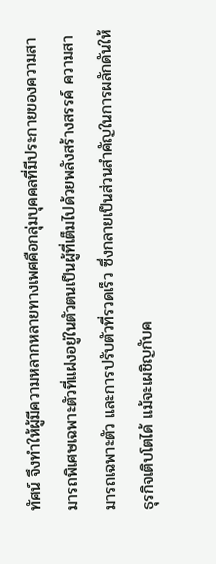ทัศน์ จึงทำให้ผู้มีความหลากหลายทางเพศคือกลุ่มบุคคลที่มีประกายของความสามารถพิเศษเฉพาะตัวที่แฝงอยู่ในตัวตนเป็นผู้ที่เต็มไปด้วยพลังสร้างสรรค์ ความสามารถเฉพาะตัว และการปรับตัวที่รวดเร็ว ซึ่งกลายเป็นส่วนสำคัญในการผลักดันให้ธุรกิจเติบโตได้ แม้จะเผชิญกับค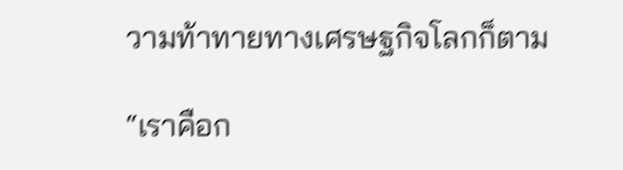วามท้าทายทางเศรษฐกิจโลกก็ตาม

“เราคือก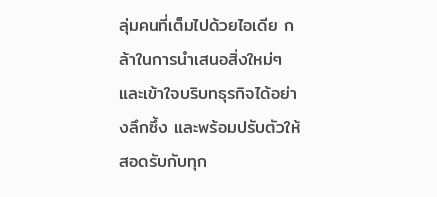ลุ่มคนที่เต็มไปด้วยไอเดีย กล้าในการนำเสนอสิ่งใหม่ๆ และเข้าใจบริบทธุรกิจได้อย่างลึกซึ้ง และพร้อมปรับตัวให้สอดรับกับทุก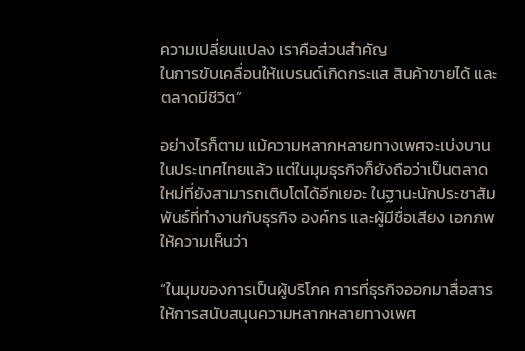ความเปลี่ยนแปลง เราคือส่วนสำคัญ
ในการขับเคลื่อนให้แบรนด์เกิดกระแส สินค้าขายได้ และตลาดมีชีวิต”

อย่างไรก็ตาม แม้ความหลากหลายทางเพศจะเบ่งบานในประเทศไทยแล้ว แต่ในมุมธุรกิจก็ยังถือว่าเป็นตลาดใหม่ที่ยังสามารถเติบโตได้อีกเยอะ ในฐานะนักประชาสัมพันธ์ที่ทำงานกับธุรกิจ องค์กร และผู้มีชื่อเสียง เอกภพ ให้ความเห็นว่า

“ในมุมของการเป็นผู้บริโภค การที่ธุรกิจออกมาสื่อสารให้การสนับสนุนความหลากหลายทางเพศ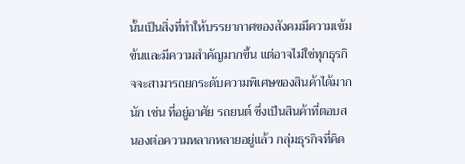นั้นเป็นสิ่งที่ทำให้บรรยากาศของสังคมมีความเข้มข้นและมีความสำคัญมากขึ้น แต่อาจไม่ใช่ทุกธุรกิจจะสามารถยกระดับความพิเศษของสินค้าได้มากนัก เช่น ที่อยู่อาศัย รถยนต์ ซึ่งเป็นสินค้าที่ตอบสนองต่อความหลากหลายอยู่แล้ว กลุ่มธุรกิจที่คิด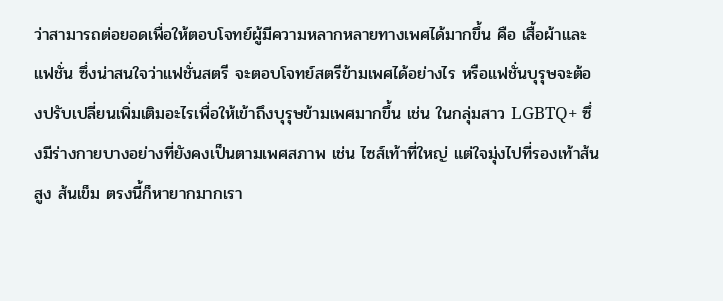ว่าสามารถต่อยอดเพื่อให้ตอบโจทย์ผู้มีความหลากหลายทางเพศได้มากขึ้น คือ เสื้อผ้าและแฟชั่น ซึ่งน่าสนใจว่าแฟชั่นสตรี จะตอบโจทย์สตรีข้ามเพศได้อย่างไร หรือแฟชั่นบุรุษจะต้องปรับเปลี่ยนเพิ่มเติมอะไรเพื่อให้เข้าถึงบุรุษข้ามเพศมากขึ้น เช่น ในกลุ่มสาว LGBTQ+ ซึ่งมีร่างกายบางอย่างที่ยังคงเป็นตามเพศสภาพ เช่น ไซส์เท้าที่ใหญ่ แต่ใจมุ่งไปที่รองเท้าส้นสูง ส้นเข็ม ตรงนี้ก็หายากมากเรา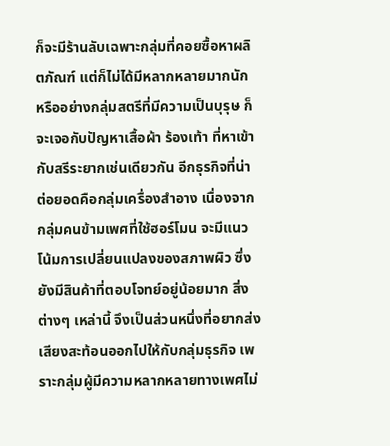ก็จะมีร้านลับเฉพาะกลุ่มที่คอยซื้อหาผลิตภัณฑ์ แต่ก็ไม่ได้มีหลากหลายมากนัก หรืออย่างกลุ่มสตรีที่มีความเป็นบุรุษ ก็จะเจอกับปัญหาเสื้อผ้า ร้องเท้า ที่หาเข้ากับสรีระยากเช่นเดียวกัน อีกธุรกิจที่น่าต่อยอดคือกลุ่มเครื่องสำอาง เนื่องจากกลุ่มคนข้ามเพศที่ใช้ฮอร์โมน จะมีแนวโน้มการเปลี่ยนแปลงของสภาพผิว ซึ่งยังมีสินค้าที่ตอบโจทย์อยู่น้อยมาก สิ่งต่างๆ เหล่านี้ จึงเป็นส่วนหนึ่งที่อยากส่งเสียงสะท้อนออกไปให้กับกลุ่มธุรกิจ เพราะกลุ่มผู้มีความหลากหลายทางเพศไม่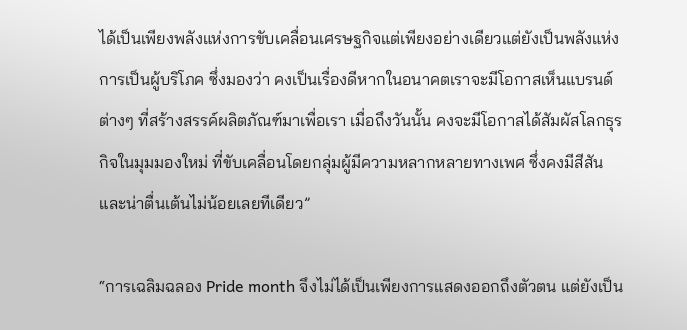ได้เป็นเพียงพลังแห่งการขับเคลื่อนเศรษฐกิจแต่เพียงอย่างเดียวแต่ยังเป็นพลังแห่งการเป็นผู้บริโภค ซึ่งมองว่า คงเป็นเรื่องดีหากในอนาคตเราจะมีโอกาสเห็นแบรนด์ต่างๆ ที่สร้างสรรค์ผลิตภัณฑ์มาเพื่อเรา เมื่อถึงวันนั้น คงจะมีโอกาสได้สัมผัสโลกธุรกิจในมุมมองใหม่ ที่ขับเคลื่อนโดยกลุ่มผู้มีความหลากหลายทางเพศ ซึ่งคงมีสีสันและน่าตื่นเต้นไม่น้อยเลยทีเดียว”

“การเฉลิมฉลอง Pride month จึงไม่ได้เป็นเพียงการแสดงออกถึงตัวตน แต่ยังเป็น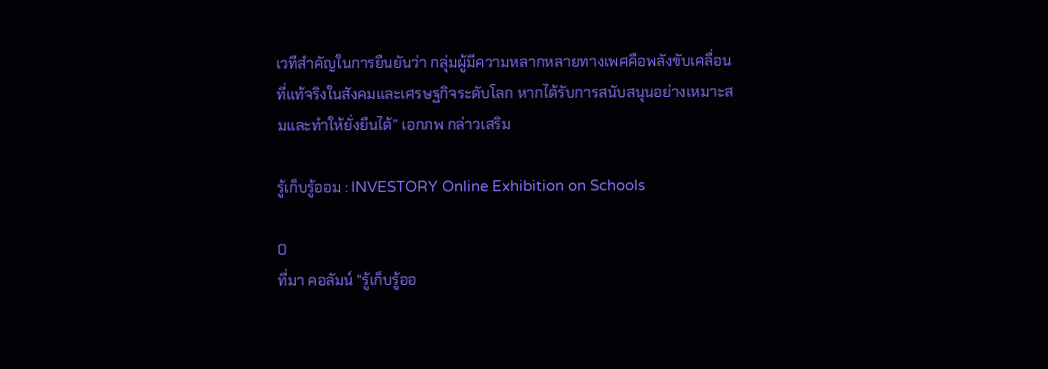เวทีสำคัญในการยืนยันว่า กลุ่มผู้มีความหลากหลายทางเพศคือพลังขับเคลื่อนที่แท้จริงในสังคมและเศรษฐกิจระดับโลก หากได้รับการสนับสนุนอย่างเหมาะสมและทำให้ยั่งยืนได้” เอกภพ กล่าวเสริม

รู้เก็บรู้ออม : INVESTORY Online Exhibition on Schools

0
ที่มา คอลัมน์ "รู้เก็บรู้ออ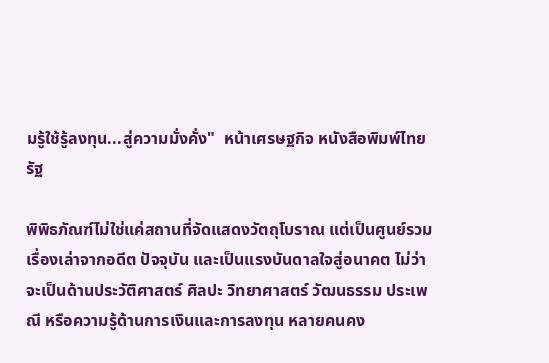มรู้ใช้รู้ลงทุน...สู่ความมั่งคั่ง"  หน้าเศรษฐกิจ หนังสือพิมพ์ไทยรัฐ

พิพิธภัณฑ์ไม่ใช่แค่สถานที่จัดแสดงวัตถุโบราณ แต่เป็นศูนย์รวมเรื่องเล่าจากอดีต ปัจจุบัน และเป็นแรงบันดาลใจสู่อนาคต ไม่ว่าจะเป็นด้านประวัติศาสตร์ ศิลปะ วิทยาศาสตร์ วัฒนธรรม ประเพณี หรือความรู้ด้านการเงินและการลงทุน หลายคนคง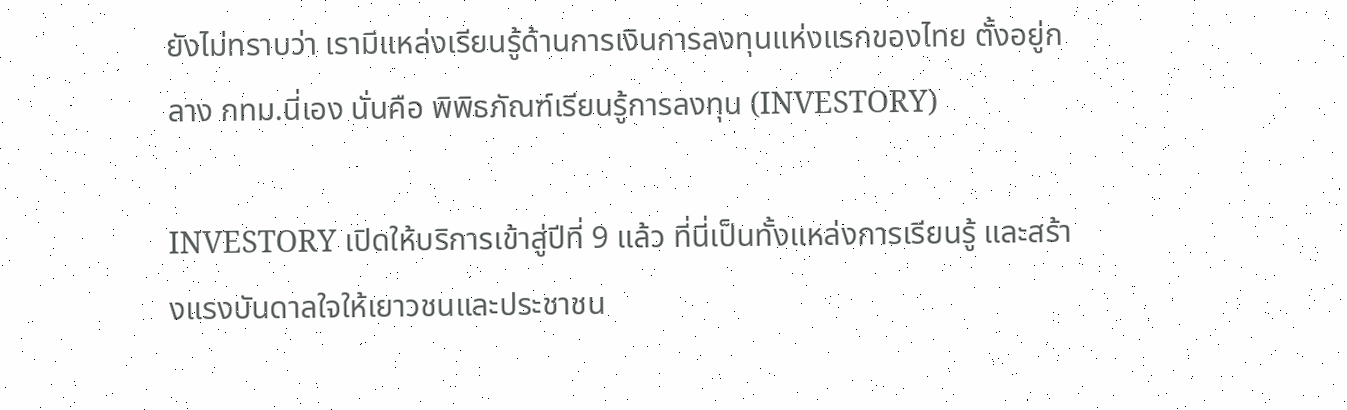ยังไม่ทราบว่า เรามีแหล่งเรียนรู้ด้านการเงินการลงทุนแห่งแรกของไทย ตั้งอยู่กลาง กทม.นี่เอง นั่นคือ พิพิธภัณฑ์เรียนรู้การลงทุน (INVESTORY)

INVESTORY เปิดให้บริการเข้าสู่ปีที่ 9 แล้ว ที่นี่เป็นทั้งแหล่งการเรียนรู้ และสร้างแรงบันดาลใจให้เยาวชนและประชาชน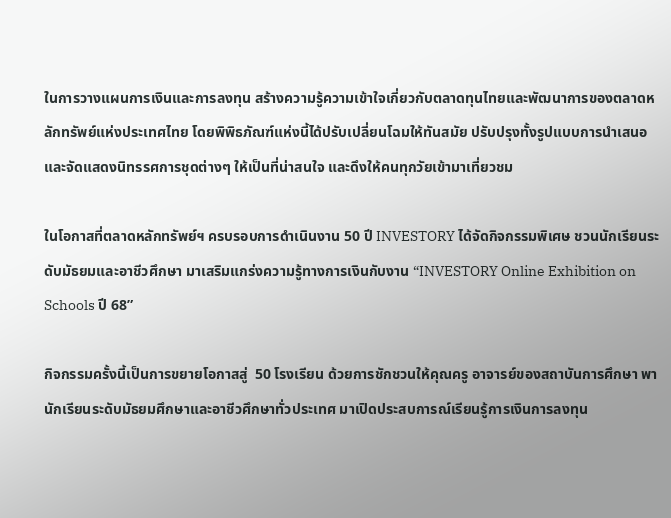ในการวางแผนการเงินและการลงทุน สร้างความรู้ความเข้าใจเกี่ยวกับตลาดทุนไทยและพัฒนาการของตลาดหลักทรัพย์แห่งประเทศไทย โดยพิพิธภัณฑ์แห่งนี้ได้ปรับเปลี่ยนโฉมให้ทันสมัย ปรับปรุงทั้งรูปแบบการนำเสนอและจัดแสดงนิทรรศการชุดต่างๆ ให้เป็นที่น่าสนใจ และดึงให้คนทุกวัยเข้ามาเที่ยวชม

ในโอกาสที่ตลาดหลักทรัพย์ฯ ครบรอบการดำเนินงาน 50 ปี INVESTORY ได้จัดกิจกรรมพิเศษ ชวนนักเรียนระดับมัธยมและอาชีวศึกษา มาเสริมแกร่งความรู้ทางการเงินกับงาน “INVESTORY Online Exhibition on Schools ปี 68”

กิจกรรมครั้งนี้เป็นการขยายโอกาสสู่  50 โรงเรียน ด้วยการชักชวนให้คุณครู อาจารย์ของสถาบันการศึกษา พานักเรียนระดับมัธยมศึกษาและอาชีวศึกษาทั่วประเทศ มาเปิดประสบการณ์เรียนรู้การเงินการลงทุน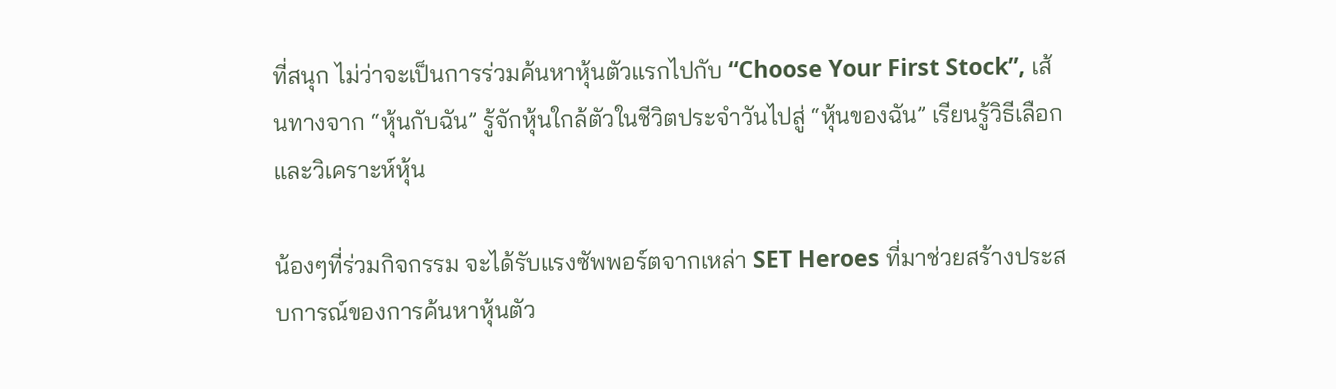ที่สนุก ไม่ว่าจะเป็นการร่วมค้นหาหุ้นตัวแรกไปกับ “Choose Your First Stock”, เส้นทางจาก “หุ้นกับฉัน” รู้จักหุ้นใกล้ตัวในชีวิตประจำวันไปสู่ “หุ้นของฉัน” เรียนรู้วิธีเลือกและวิเคราะห์หุ้น

น้องๆที่ร่วมกิจกรรม จะได้รับแรงซัพพอร์ตจากเหล่า SET Heroes ที่มาช่วยสร้างประสบการณ์ของการค้นหาหุ้นตัว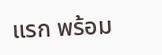แรก พร้อม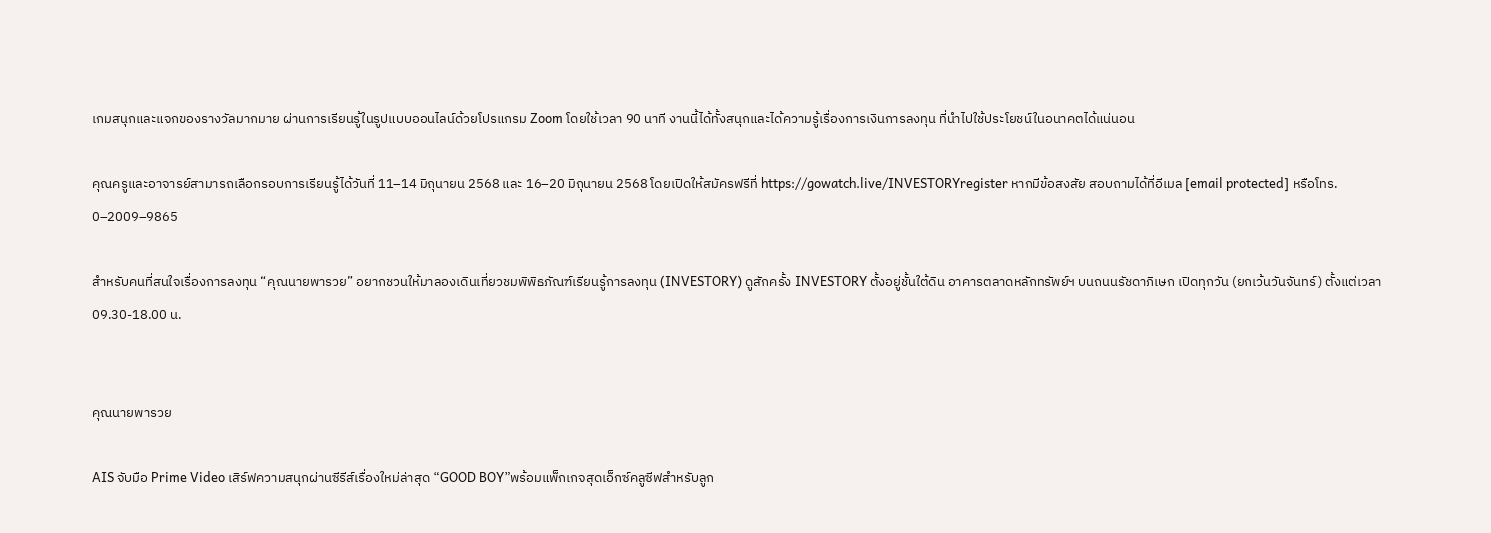เกมสนุกและแจกของรางวัลมากมาย ผ่านการเรียนรู้ในรูปแบบออนไลน์ด้วยโปรแกรม Zoom โดยใช้เวลา 90 นาที งานนี้ได้ทั้งสนุกและได้ความรู้เรื่องการเงินการลงทุน ที่นำไปใช้ประโยชน์ในอนาคตได้แน่นอน

คุณครูและอาจารย์สามารถเลือกรอบการเรียนรู้ได้วันที่ 11–14 มิถุนายน 2568 และ 16–20 มิถุนายน 2568 โดยเปิดให้สมัครฟรีที่ https://gowatch.live/INVESTORYregister หากมีข้อสงสัย สอบถามได้ที่อีเมล [email protected] หรือโทร. 0–2009–9865

สำหรับคนที่สนใจเรื่องการลงทุน “คุณนายพารวย” อยากชวนให้มาลองเดินเที่ยวชมพิพิธภัณฑ์เรียนรู้การลงทุน (INVESTORY) ดูสักครั้ง INVESTORY ตั้งอยู่ชั้นใต้ดิน อาคารตลาดหลักทรัพย์ฯ บนถนนรัชดาภิเษก เปิดทุกวัน (ยกเว้นวันจันทร์) ตั้งแต่เวลา 09.30-18.00 น.


คุณนายพารวย

AIS จับมือ Prime Video เสิร์ฟความสนุกผ่านซีรีส์เรื่องใหม่ล่าสุด “GOOD BOY”พร้อมแพ็กเกจสุดเอ็กซ์คลูซีฟสำหรับลูก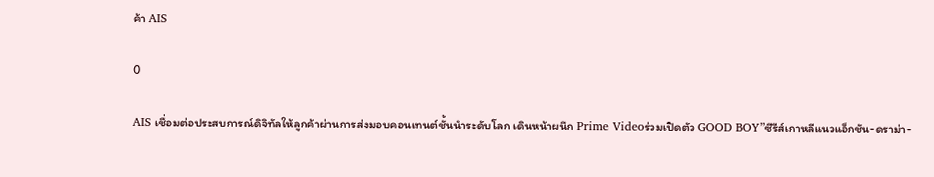ค้า AIS

0

AIS เชื่อมต่อประสบการณ์ดิจิทัลให้ลูกค้าผ่านการส่งมอบคอนเทนต์ชั้นนำระดับโลก เดินหน้าผนึก Prime Videoร่วมเปิดตัว GOOD BOY”ซีรีส์เกาหลีแนวแอ็กชัน-ดราม่า-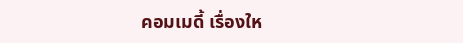คอมเมดี้ เรื่องให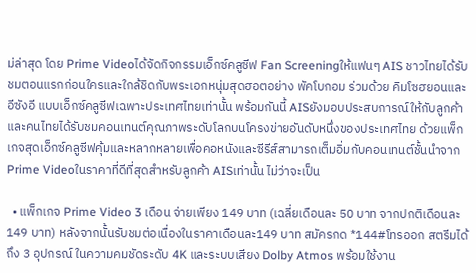ม่ล่าสุด โดย Prime Videoได้จัดกิจกรรมเอ็กซ์คลูซีฟ Fan Screeningให้แฟนๆ AIS ชาวไทยได้รับชมตอนแรกก่อนใครและใกล้ชิดกับพระเอกหนุ่มสุดฮอตอย่าง พัคโบกอม ร่วมด้วย คิมโซฮยอนและอีซังอี แบบเอ็กซ์คลูซีฟเฉพาะประเทศไทยเท่านั้น พร้อมกันนี้ AISยังมอบประสบการณ์ให้กับลูกค้าและคนไทยได้รับชมคอนเทนต์คุณภาพระดับโลกบนโครงข่ายอันดับหนึ่งของประเทศไทย ด้วยแพ็กเกจสุดเอ็กซ์คลูซีฟคุ้มและหลากหลายเพื่อคอหนังและซีรีส์สามารถเต็มอิ่มกับคอนเทนต์ชั้นนำจาก Prime Videoในราคาที่ดีที่สุดสำหรับลูกค้า AISเท่านั้น ไม่ว่าจะเป็น

  • แพ็กเกจ Prime Video 3 เดือน จ่ายเพียง 149 บาท (เฉลี่ยเดือนละ 50 บาท จากปกติเดือนละ 149 บาท) หลังจากนั้นรับชมต่อเนื่องในราคาเดือนละ149 บาท สมัครกด *144#โทรออก สตรีมได้ถึง 3 อุปกรณ์ ในความคมชัดระดับ 4K และระบบเสียง Dolby Atmos พร้อมใช้งาน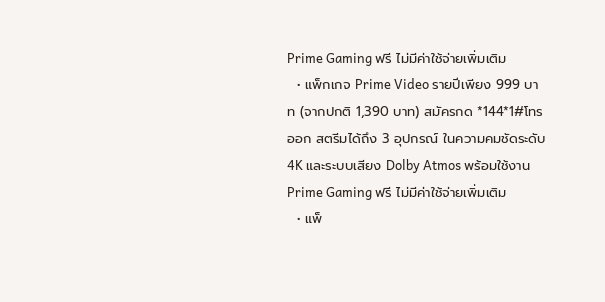Prime Gaming ฟรี ไม่มีค่าใช้จ่ายเพิ่มเติม
  • แพ็กเกจ Prime Video รายปีเพียง 999 บาท (จากปกติ 1,390 บาท) สมัครกด *144*1#โทรออก สตรีมได้ถึง 3 อุปกรณ์ ในความคมชัดระดับ 4K และระบบเสียง Dolby Atmos พร้อมใช้งาน Prime Gaming ฟรี ไม่มีค่าใช้จ่ายเพิ่มเติม
  • แพ็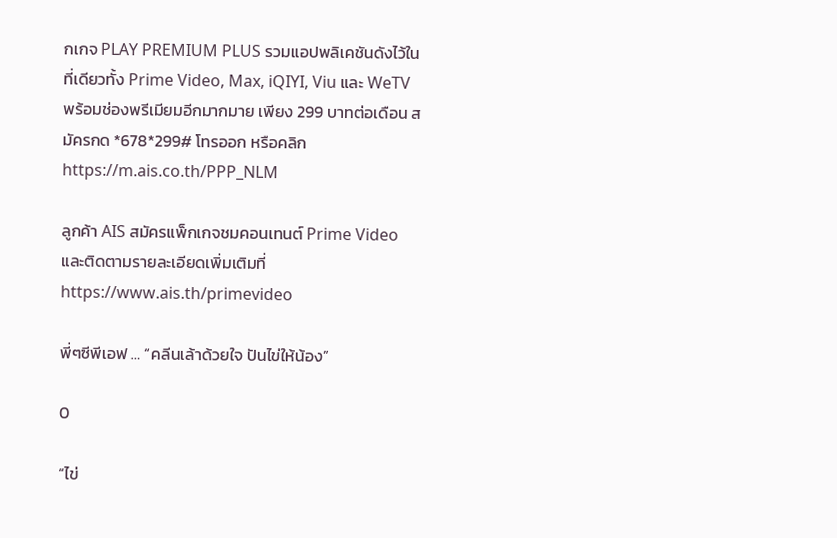กเกจ PLAY PREMIUM PLUS รวมแอปพลิเคชันดังไว้ในที่เดียวทั้ง Prime Video, Max, iQIYI, Viu และ WeTV พร้อมช่องพรีเมียมอีกมากมาย เพียง 299 บาทต่อเดือน สมัครกด *678*299# โทรออก หรือคลิก https://m.ais.co.th/PPP_NLM

ลูกค้า AIS สมัครแพ็กเกจชมคอนเทนต์ Prime Video และติดตามรายละเอียดเพิ่มเติมที่  https://www.ais.th/primevideo

พี่ๆซีพีเอฟ … “คลีนเล้าด้วยใจ ปันไข่ให้น้อง”

0

“ไข่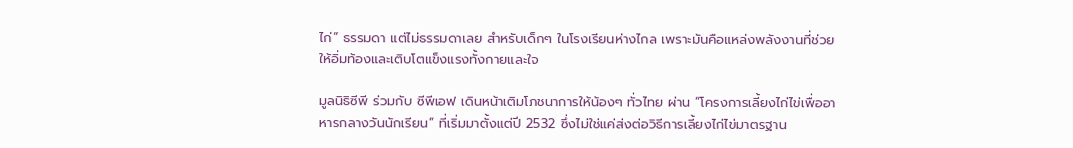ไก่” ธรรมดา แต่ไม่ธรรมดาเลย สำหรับเด็กๆ ในโรงเรียนห่างไกล เพราะมันคือแหล่งพลังงานที่ช่วยให้อิ่มท้องและเติบโตแข็งแรงทั้งกายและใจ

มูลนิธิซีพี ร่วมกับ ซีพีเอฟ เดินหน้าเติมโภชนาการให้น้องๆ ทั่วไทย ผ่าน “โครงการเลี้ยงไก่ไข่เพื่ออาหารกลางวันนักเรียน” ที่เริ่มมาตั้งแต่ปี 2532 ซึ่งไม่ใช่แค่ส่งต่อวิธีการเลี้ยงไก่ไข่มาตรฐาน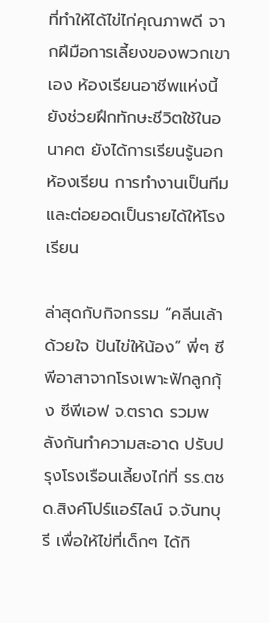ที่ทำให้ได้ไข่ไก่คุณภาพดี จากฝีมือการเลี้ยงของพวกเขาเอง ห้องเรียนอาชีพแห่งนี้ยังช่วยฝึกทักษะชีวิตใช้ในอนาคต ยังได้การเรียนรู้นอกห้องเรียน การทำงานเป็นทีม และต่อยอดเป็นรายได้ให้โรงเรียน

ล่าสุดกับกิจกรรม “คลีนเล้าด้วยใจ ปันไข่ให้น้อง” พี่ๆ ซีพีอาสาจากโรงเพาะฟักลูกกุ้ง ซีพีเอฟ จ.ตราด รวมพลังกันทำความสะอาด ปรับปรุงโรงเรือนเลี้ยงไก่ที่ รร.ตชด.สิงค์โปร์แอร์ไลน์ จ.จันทบุรี เพื่อให้ไข่ที่เด็กๆ ได้กิ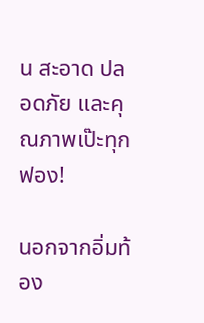น สะอาด ปลอดภัย และคุณภาพเป๊ะทุกฟอง!

นอกจากอิ่มท้อง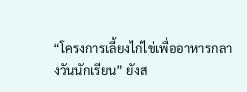“โครงการเลี้ยงไก่ไข่เพื่ออาหารกลางวันนักเรียน” ยังส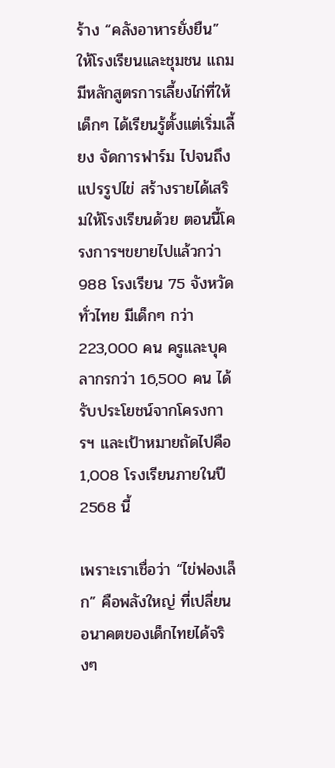ร้าง “คลังอาหารยั่งยืน” ให้โรงเรียนและชุมชน แถมมีหลักสูตรการเลี้ยงไก่ที่ให้เด็กๆ ได้เรียนรู้ตั้งแต่เริ่มเลี้ยง จัดการฟาร์ม ไปจนถึงแปรรูปไข่ สร้างรายได้เสริมให้โรงเรียนด้วย ตอนนี้โครงการฯขยายไปแล้วกว่า 988 โรงเรียน 75 จังหวัดทั่วไทย มีเด็กๆ กว่า 223,000 คน ครูและบุคลากรกว่า 16,500 คน ได้รับประโยชน์จากโครงการฯ และเป้าหมายถัดไปคือ 1,008 โรงเรียนภายในปี 2568 นี้

เพราะเราเชื่อว่า “ไข่ฟองเล็ก” คือพลังใหญ่ ที่เปลี่ยนอนาคตของเด็กไทยได้จริงๆ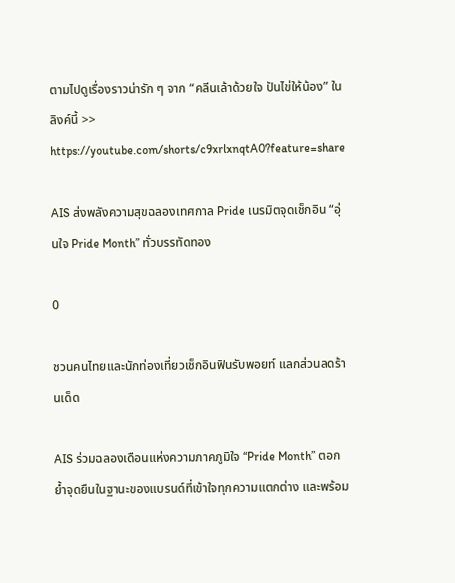ตามไปดูเรื่องราวน่ารัก ๆ จาก “คลีนเล้าด้วยใจ ปันไข่ให้น้อง” ในลิงค์นี้ >>
https://youtube.com/shorts/c9xrlxnqtA0?feature=share

AIS ส่งพลังความสุขฉลองเทศกาล Pride เนรมิตจุดเช็กอิน “อุ่นใจ Pride Month” ทั่วบรรทัดทอง

0

ชวนคนไทยและนักท่องเที่ยวเช็กอินฟินรับพอยท์ แลกส่วนลดร้านเด็ด

AIS ร่วมฉลองเดือนแห่งความภาคภูมิใจ “Pride Month” ตอกย้ำจุดยืนในฐานะของแบรนด์ที่เข้าใจทุกความแตกต่าง และพร้อม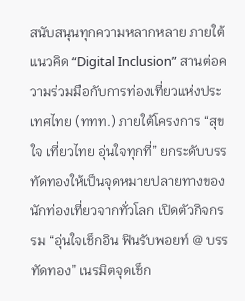สนับสนุนทุกความหลากหลาย ภายใต้แนวคิด “Digital Inclusion” สานต่อความร่วมมือกับการท่องเที่ยวแห่งประเทศไทย (ททท.) ภายใต้โครงการ “สุขใจ เที่ยวไทย อุ่นใจทุกที่” ยกระดับบรรทัดทองให้เป็นจุดหมายปลายทางของนักท่องเที่ยวจากทั่วโลก เปิดตัวกิจกรรม “อุ่นใจเช็กอิน ฟินรับพอยท์ @ บรรทัดทอง” เนรมิตจุดเช็ก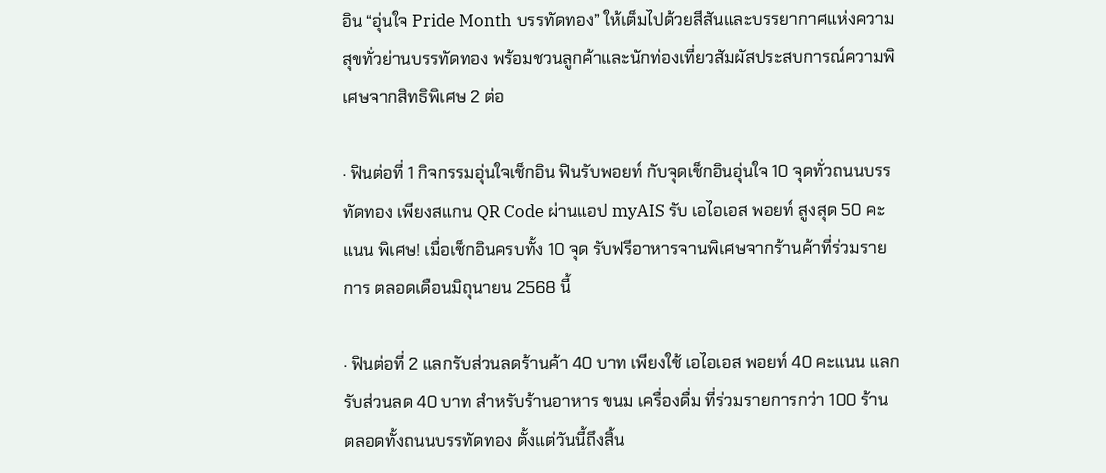อิน “อุ่นใจ Pride Month บรรทัดทอง” ให้เต็มไปด้วยสีสันและบรรยากาศแห่งความสุขทั่วย่านบรรทัดทอง พร้อมชวนลูกค้าและนักท่องเที่ยวสัมผัสประสบการณ์ความพิเศษจากสิทธิพิเศษ 2 ต่อ

· ฟินต่อที่ 1 กิจกรรมอุ่นใจเช็กอิน ฟินรับพอยท์ กับจุดเช็กอินอุ่นใจ 10 จุดทั่วถนนบรรทัดทอง เพียงสแกน QR Code ผ่านแอป myAIS รับ เอไอเอส พอยท์ สูงสุด 50 คะแนน พิเศษ! เมื่อเช็กอินครบทั้ง 10 จุด รับฟรีอาหารจานพิเศษจากร้านค้าที่ร่วมรายการ ตลอดเดือนมิถุนายน 2568 นี้

· ฟินต่อที่ 2 แลกรับส่วนลดร้านค้า 40 บาท เพียงใช้ เอไอเอส พอยท์ 40 คะแนน แลกรับส่วนลด 40 บาท สำหรับร้านอาหาร ขนม เครื่องดื่ม ที่ร่วมรายการกว่า 100 ร้าน ตลอดทั้งถนนบรรทัดทอง ตั้งแต่วันนี้ถึงสิ้น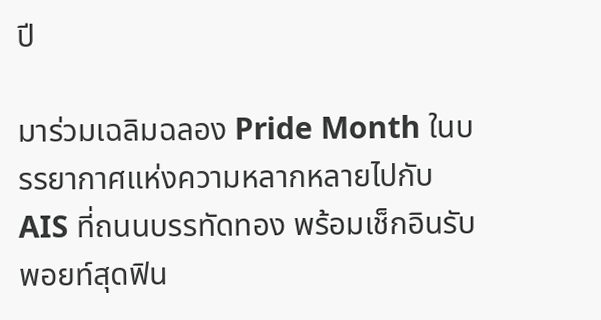ปี

มาร่วมเฉลิมฉลอง Pride Month ในบรรยากาศแห่งความหลากหลายไปกับ AIS ที่ถนนบรรทัดทอง พร้อมเช็กอินรับพอยท์สุดฟิน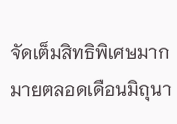จัดเต็มสิทธิพิเศษมากมายตลอดเดือนมิถุนา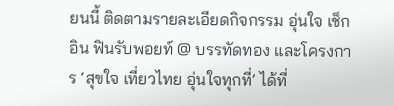ยนนี้ ติดตามรายละเอียดกิจกรรม อุ่นใจ เช็กอิน ฟินรับพอยท์ @ บรรทัดทอง และโครงการ ‘สุขใจ เที่ยวไทย อุ่นใจทุกที่’ ได้ที่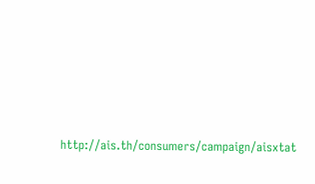http://ais.th/consumers/campaign/aisxtat